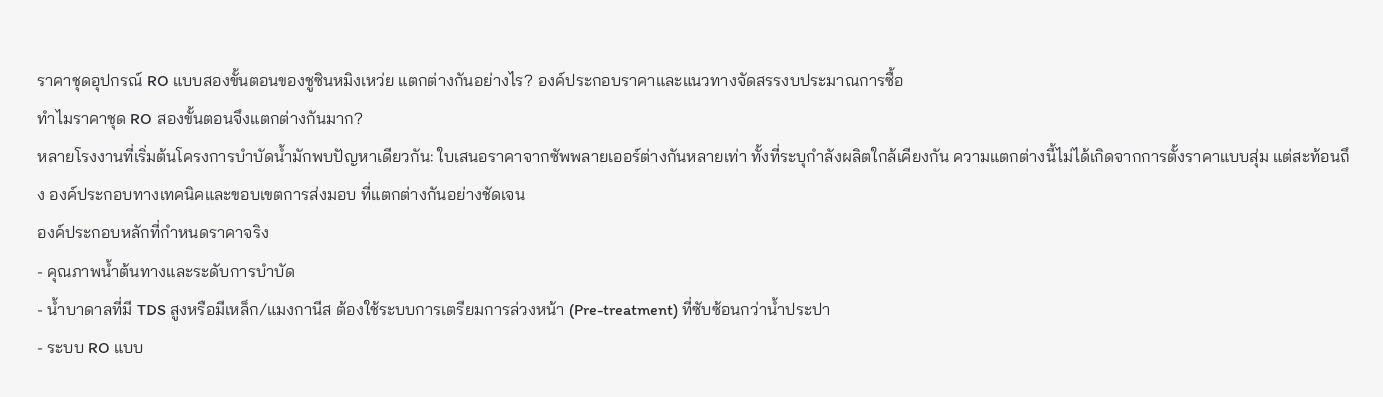ราคาชุดอุปกรณ์ RO แบบสองขั้นตอนของชูซินหมิงเหว่ย แตกต่างกันอย่างไร? องค์ประกอบราคาและแนวทางจัดสรรงบประมาณการซื้อ
ทำไมราคาชุด RO สองขั้นตอนจึงแตกต่างกันมาก?
หลายโรงงานที่เริ่มต้นโครงการบำบัดน้ำมักพบปัญหาเดียวกัน: ใบเสนอราคาจากซัพพลายเออร์ต่างกันหลายเท่า ทั้งที่ระบุกำลังผลิตใกล้เคียงกัน ความแตกต่างนี้ไม่ได้เกิดจากการตั้งราคาแบบสุ่ม แต่สะท้อนถึง องค์ประกอบทางเทคนิคและขอบเขตการส่งมอบ ที่แตกต่างกันอย่างชัดเจน
องค์ประกอบหลักที่กำหนดราคาจริง
- คุณภาพน้ำต้นทางและระดับการบำบัด
- น้ำบาดาลที่มี TDS สูงหรือมีเหล็ก/แมงกานีส ต้องใช้ระบบการเตรียมการล่วงหน้า (Pre-treatment) ที่ซับซ้อนกว่าน้ำประปา
- ระบบ RO แบบ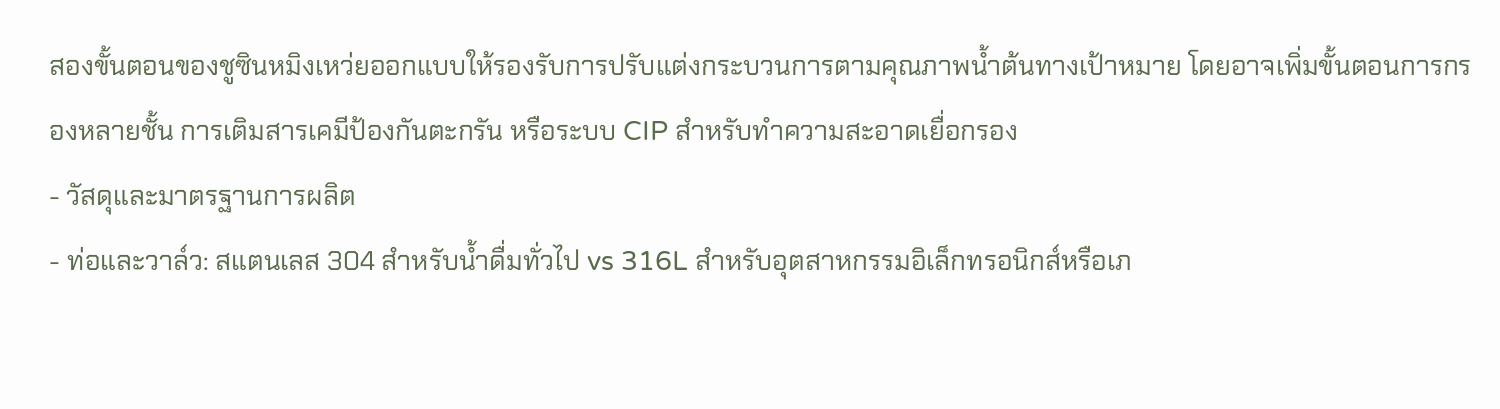สองขั้นตอนของชูซินหมิงเหว่ยออกแบบให้รองรับการปรับแต่งกระบวนการตามคุณภาพน้ำต้นทางเป้าหมาย โดยอาจเพิ่มขั้นตอนการกรองหลายชั้น การเติมสารเคมีป้องกันตะกรัน หรือระบบ CIP สำหรับทำความสะอาดเยื่อกรอง
- วัสดุและมาตรฐานการผลิต
- ท่อและวาล์ว: สแตนเลส 304 สำหรับน้ำดื่มทั่วไป vs 316L สำหรับอุตสาหกรรมอิเล็กทรอนิกส์หรือเภ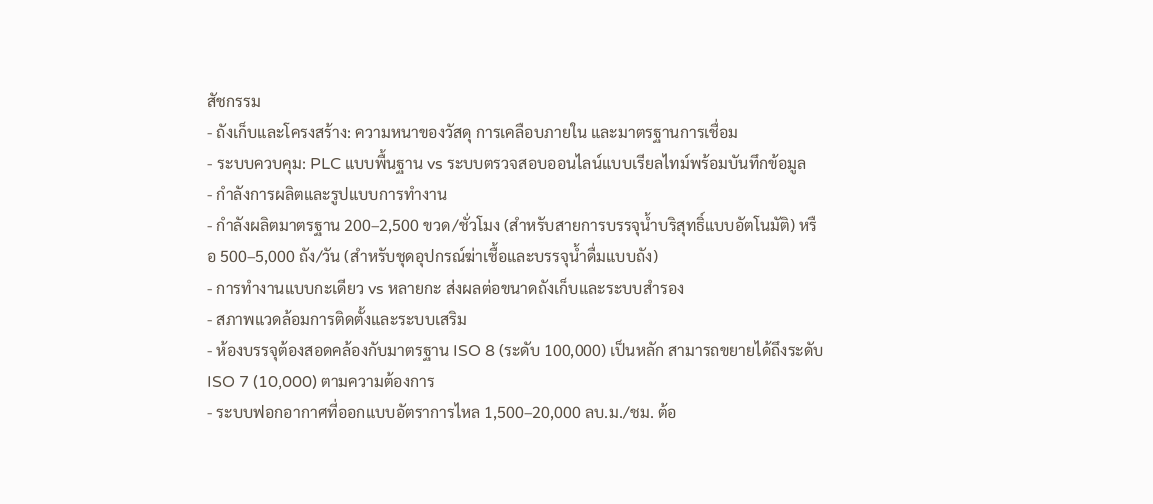สัชกรรม
- ถังเก็บและโครงสร้าง: ความหนาของวัสดุ การเคลือบภายใน และมาตรฐานการเชื่อม
- ระบบควบคุม: PLC แบบพื้นฐาน vs ระบบตรวจสอบออนไลน์แบบเรียลไทม์พร้อมบันทึกข้อมูล
- กำลังการผลิตและรูปแบบการทำงาน
- กำลังผลิตมาตรฐาน 200–2,500 ขวด/ชั่วโมง (สำหรับสายการบรรจุน้ำบริสุทธิ์แบบอัตโนมัติ) หรือ 500–5,000 ถัง/วัน (สำหรับชุดอุปกรณ์ฆ่าเชื้อและบรรจุน้ำดื่มแบบถัง)
- การทำงานแบบกะเดียว vs หลายกะ ส่งผลต่อขนาดถังเก็บและระบบสำรอง
- สภาพแวดล้อมการติดตั้งและระบบเสริม
- ห้องบรรจุต้องสอดคล้องกับมาตรฐาน ISO 8 (ระดับ 100,000) เป็นหลัก สามารถขยายได้ถึงระดับ ISO 7 (10,000) ตามความต้องการ
- ระบบฟอกอากาศที่ออกแบบอัตราการไหล 1,500–20,000 ลบ.ม./ชม. ต้อ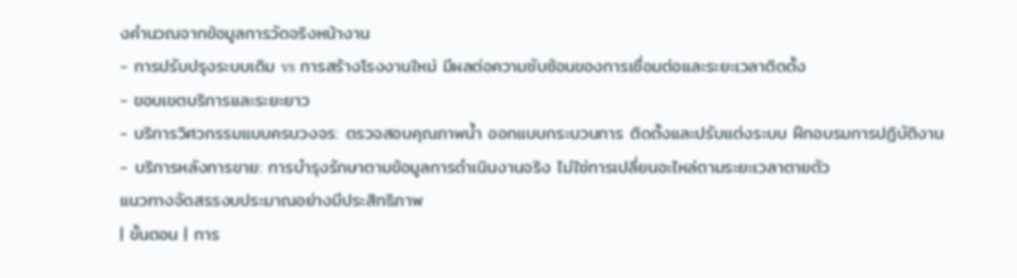งคำนวณจากข้อมูลการวัดจริงหน้างาน
- การปรับปรุงระบบเดิม vs การสร้างโรงงานใหม่ มีผลต่อความซับซ้อนของการเชื่อมต่อและระยะเวลาติดตั้ง
- ขอบเขตบริการและระยะยาว
- บริการวิศวกรรมแบบครบวงจร: ตรวจสอบคุณภาพน้ำ ออกแบบกระบวนการ ติดตั้งและปรับแต่งระบบ ฝึกอบรมการปฏิบัติงาน
- บริการหลังการขาย: การบำรุงรักษาตามข้อมูลการดำเนินงานจริง ไม่ใช่การเปลี่ยนอะไหล่ตามระยะเวลาตายตัว
แนวทางจัดสรรงบประมาณอย่างมีประสิทธิภาพ
| ขั้นตอน | การ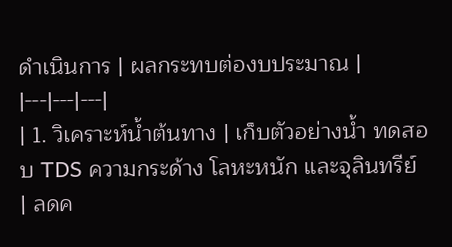ดำเนินการ | ผลกระทบต่องบประมาณ |
|---|---|---|
| 1. วิเคราะห์น้ำต้นทาง | เก็บตัวอย่างน้ำ ทดสอบ TDS ความกระด้าง โลหะหนัก และจุลินทรีย์ | ลดค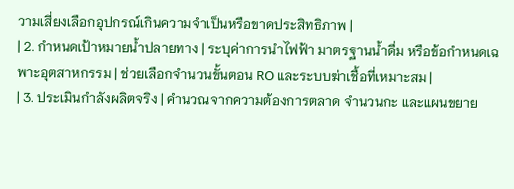วามเสี่ยงเลือกอุปกรณ์เกินความจำเป็นหรือขาดประสิทธิภาพ |
| 2. กำหนดเป้าหมายน้ำปลายทาง | ระบุค่าการนำไฟฟ้า มาตรฐานน้ำดื่ม หรือข้อกำหนดเฉพาะอุตสาหกรรม | ช่วยเลือกจำนวนขั้นตอน RO และระบบฆ่าเชื้อที่เหมาะสม |
| 3. ประเมินกำลังผลิตจริง | คำนวณจากความต้องการตลาด จำนวนกะ และแผนขยาย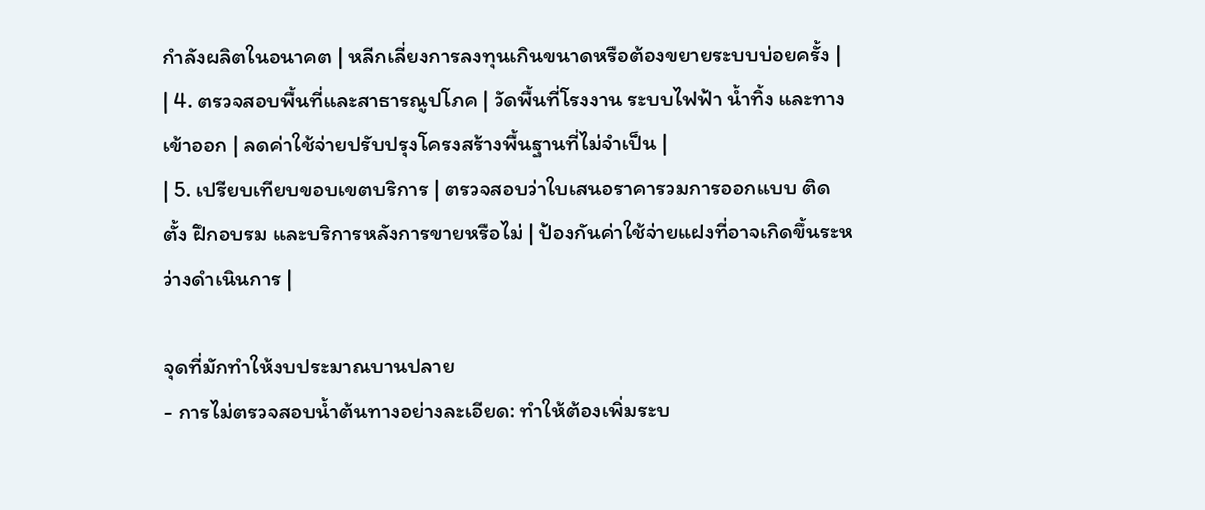กำลังผลิตในอนาคต | หลีกเลี่ยงการลงทุนเกินขนาดหรือต้องขยายระบบบ่อยครั้ง |
| 4. ตรวจสอบพื้นที่และสาธารณูปโภค | วัดพื้นที่โรงงาน ระบบไฟฟ้า น้ำทิ้ง และทางเข้าออก | ลดค่าใช้จ่ายปรับปรุงโครงสร้างพื้นฐานที่ไม่จำเป็น |
| 5. เปรียบเทียบขอบเขตบริการ | ตรวจสอบว่าใบเสนอราคารวมการออกแบบ ติดตั้ง ฝึกอบรม และบริการหลังการขายหรือไม่ | ป้องกันค่าใช้จ่ายแฝงที่อาจเกิดขึ้นระหว่างดำเนินการ |

จุดที่มักทำให้งบประมาณบานปลาย
- การไม่ตรวจสอบน้ำต้นทางอย่างละเอียด: ทำให้ต้องเพิ่มระบ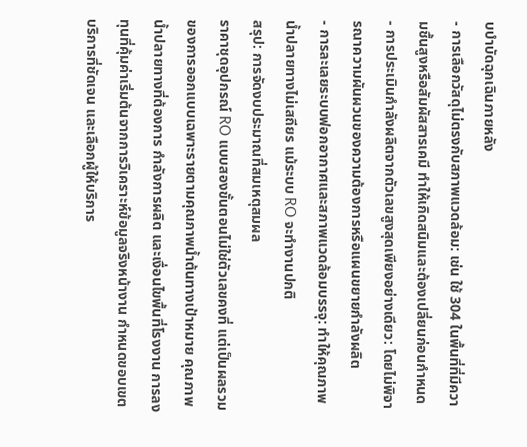บบำบัดฉุกเฉินภายหลัง
- การเลือกวัสดุไม่ตรงกับสภาพแวดล้อม: เช่น ใช้ 304 ในพื้นที่ที่มีความชื้นสูงหรือสัมผัสสารเคมี ทำให้เกิดสนิมและต้องเปลี่ยนก่อนกำหนด
- การประเมินกำลังผลิตจากตัวเลขสูงสุดเพียงอย่างเดียว: โดยไม่พิจารณาความผันผวนของความต้องการหรือแผนขยายกำลังผลิต
- การละเลยระบบฟอกอากาศและสภาพแวดล้อมบรรจุ: ทำให้คุณภาพน้ำปลายทางไม่เสถียร แม้ระบบ RO จะทำงานปกติ
สรุป: การจัดงบประมาณที่สมเหตุสมผล
ราคาชุดอุปกรณ์ RO แบบสองขั้นตอนไม่ใช่ตัวเลขคงที่ แต่เป็นผลรวมของการออกแบบเฉพาะรายตามคุณภาพน้ำต้นทางเป้าหมาย คุณภาพน้ำปลายทางที่ต้องการ กำลังการผลิต และเงื่อนไขพื้นที่โรงงาน การลงทุนที่คุ้มค่าเริ่มต้นจากการวิเคราะห์ข้อมูลจริงหน้างาน กำหนดขอบเขตบริการที่ชัดเจน และเลือกผู้ให้บริการ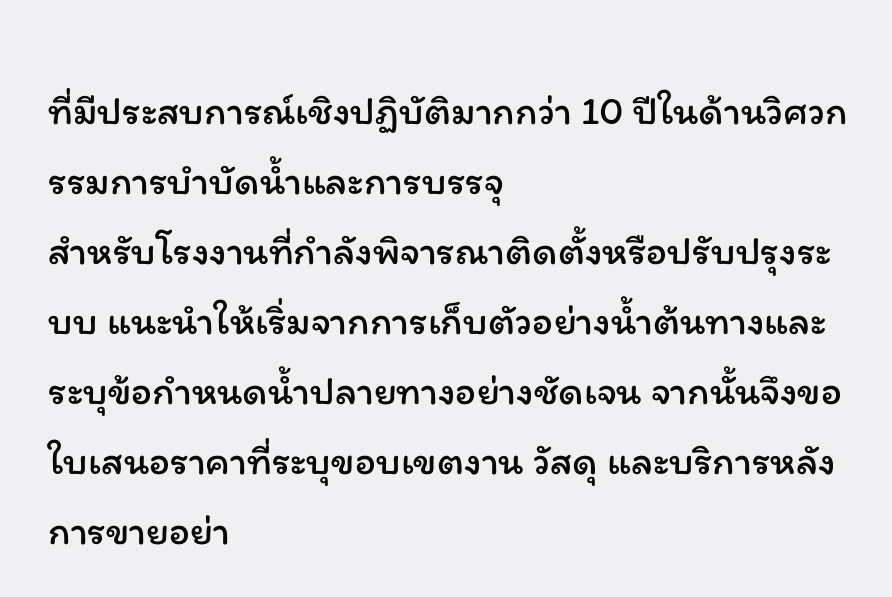ที่มีประสบการณ์เชิงปฏิบัติมากกว่า 10 ปีในด้านวิศวกรรมการบำบัดน้ำและการบรรจุ
สำหรับโรงงานที่กำลังพิจารณาติดตั้งหรือปรับปรุงระบบ แนะนำให้เริ่มจากการเก็บตัวอย่างน้ำต้นทางและระบุข้อกำหนดน้ำปลายทางอย่างชัดเจน จากนั้นจึงขอใบเสนอราคาที่ระบุขอบเขตงาน วัสดุ และบริการหลังการขายอย่า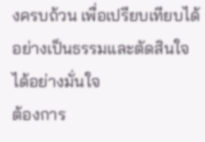งครบถ้วน เพื่อเปรียบเทียบได้อย่างเป็นธรรมและตัดสินใจได้อย่างมั่นใจ
ต้องการ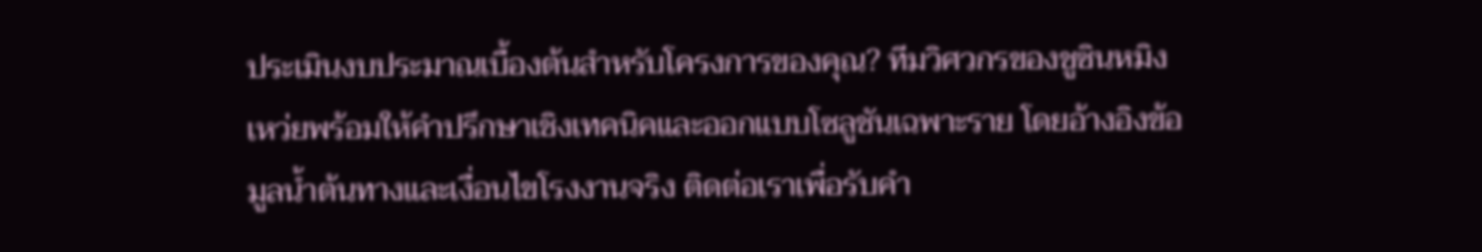ประเมินงบประมาณเบื้องต้นสำหรับโครงการของคุณ? ทีมวิศวกรของชูซินหมิงเหว่ยพร้อมให้คำปรึกษาเชิงเทคนิคและออกแบบโซลูชันเฉพาะราย โดยอ้างอิงข้อมูลน้ำต้นทางและเงื่อนไขโรงงานจริง ติดต่อเราเพื่อรับคำ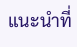แนะนำที่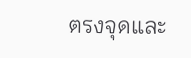ตรงจุดและ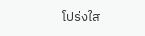โปร่งใส